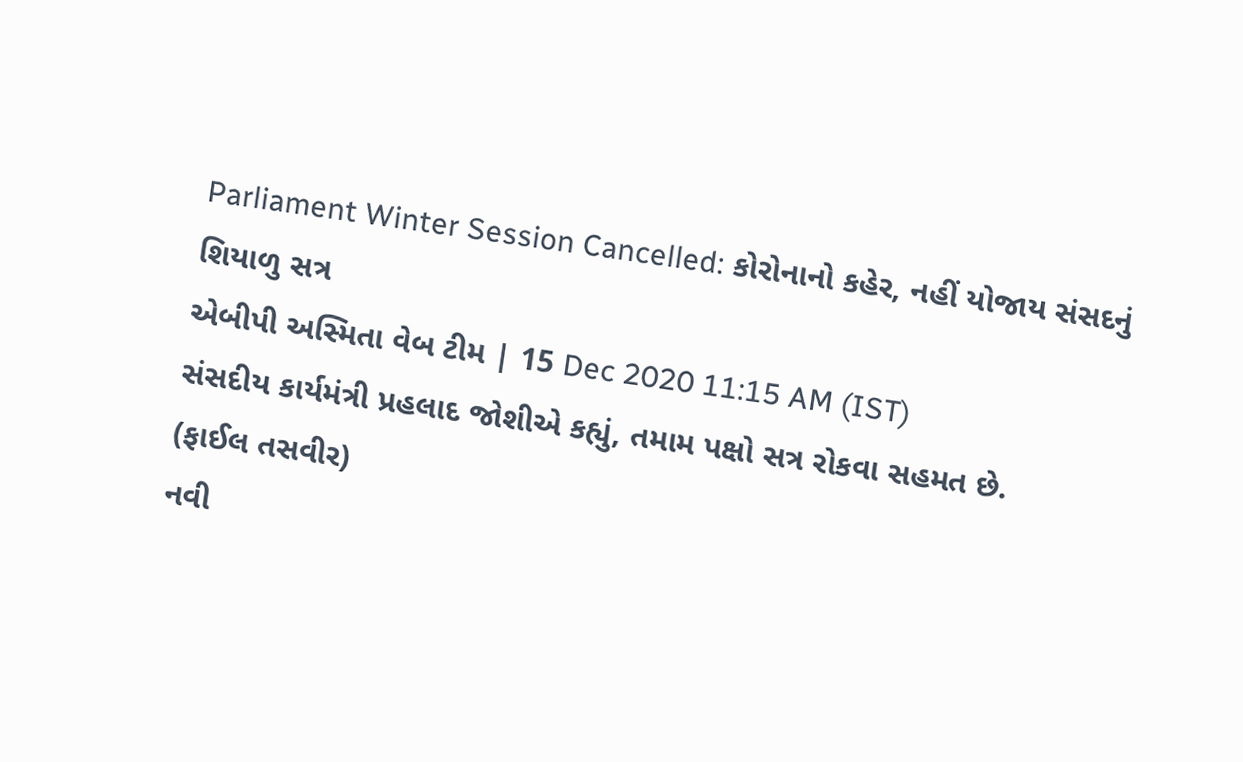Parliament Winter Session Cancelled: કોરોનાનો કહેર, નહીં યોજાય સંસદનું શિયાળુ સત્ર
એબીપી અસ્મિતા વેબ ટીમ | 15 Dec 2020 11:15 AM (IST)
સંસદીય કાર્યમંત્રી પ્રહલાદ જોશીએ કહ્યું, તમામ પક્ષો સત્ર રોકવા સહમત છે.
(ફાઈલ તસવીર)
નવી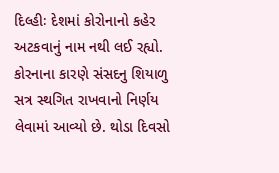દિલ્હીઃ દેશમાં કોરોનાનો કહેર અટકવાનું નામ નથી લઈ રહ્યો. કોરનાના કારણે સંસદનુ શિયાળુ સત્ર સ્થગિત રાખવાનો નિર્ણય લેવામાં આવ્યો છે. થોડા દિવસો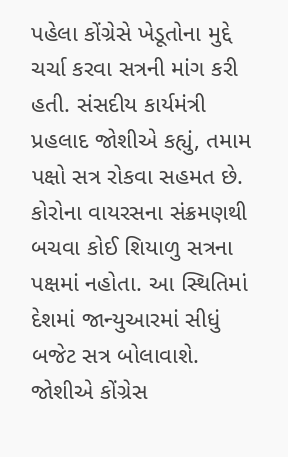પહેલા કોંગ્રેસે ખેડૂતોના મુદ્દે ચર્ચા કરવા સત્રની માંગ કરી હતી. સંસદીય કાર્યમંત્રી પ્રહલાદ જોશીએ કહ્યું, તમામ પક્ષો સત્ર રોકવા સહમત છે. કોરોના વાયરસના સંક્રમણથી બચવા કોઈ શિયાળુ સત્રના પક્ષમાં નહોતા. આ સ્થિતિમાં દેશમાં જાન્યુઆરમાં સીધું બજેટ સત્ર બોલાવાશે. જોશીએ કોંગ્રેસ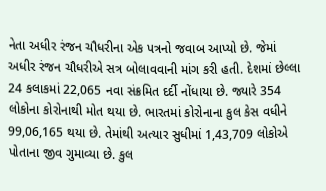નેતા અધીર રંજન ચૌધરીના એક પત્રનો જવાબ આપ્યો છે. જેમાં અધીર રંજન ચૌધરીએ સત્ર બોલાવવાની માંગ કરી હતી. દેશમાં છેલ્લા 24 કલાકમાં 22,065 નવા સંક્રમિત દર્દી નોંધાયા છે. જ્યારે 354 લોકોના કોરોનાથી મોત થયા છે. ભારતમાં કોરોનાના કુલ કેસ વધીને 99,06,165 થયા છે. તેમાંથી અત્યાર સુધીમાં 1,43,709 લોકોએ પોતાના જીવ ગુમાવ્યા છે. કુલ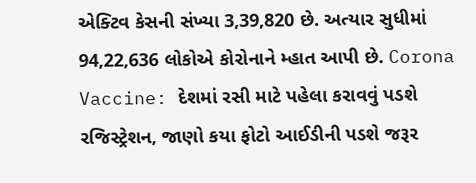એક્ટિવ કેસની સંખ્યા 3,39,820 છે. અત્યાર સુધીમાં 94,22,636 લોકોએ કોરોનાને મ્હાત આપી છે. Corona Vaccine: દેશમાં રસી માટે પહેલા કરાવવું પડશે રજિસ્ટ્રેશન, જાણો કયા ફોટો આઈડીની પડશે જરૂર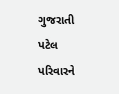ગુજરાતી પટેલ પરિવારને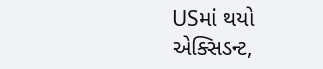USમાં થયો એક્સિડન્ટ,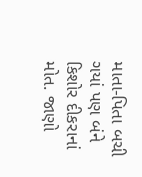માતા-પિતા બચી ગયાં પણ બંને કિશોર દીકરાનાં મોત. જાણો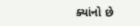ક્યાંનો છે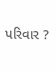પરિવાર ?